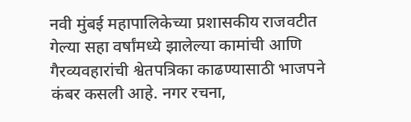नवी मुंबई महापालिकेच्या प्रशासकीय राजवटीत गेल्या सहा वर्षांमध्ये झालेल्या कामांची आणि गैरव्यवहारांची श्वेतपत्रिका काढण्यासाठी भाजपने कंबर कसली आहे. नगर रचना,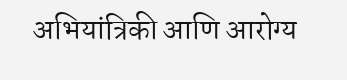अभियांत्रिकी आणि आरोग्य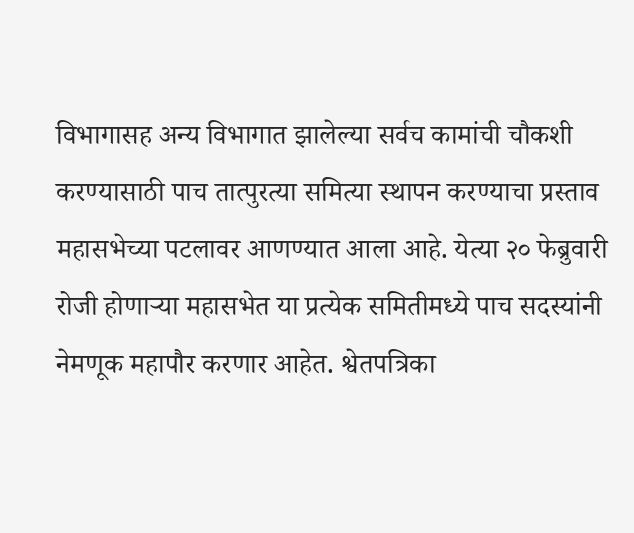विभागासह अन्य विभागात झालेल्या सर्वच कामांची चौकशी करण्यासाठी पाच तात्पुरत्या समित्या स्थापन करण्याचा प्रस्ताव महासभेच्या पटलावर आणण्यात आला आहे. येत्या २० फेब्रुवारी रोजी होणाऱ्या महासभेत या प्रत्येक समितीमध्ये पाच सदस्यांनी नेमणूक महापौर करणार आहेत. श्वेतपत्रिका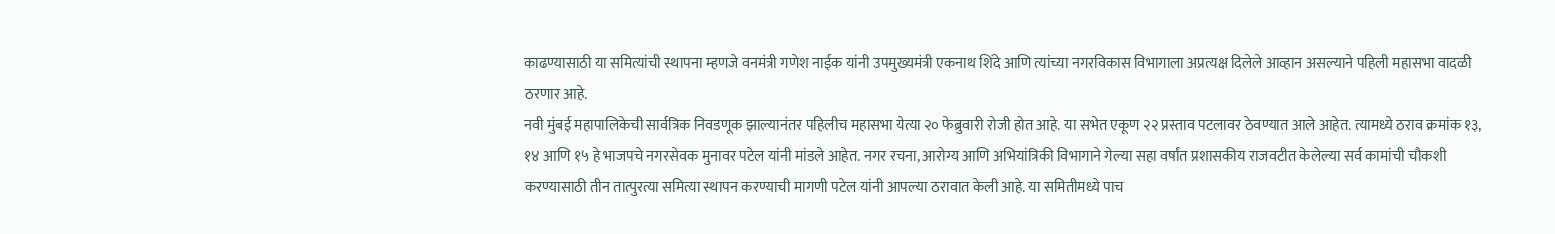काढण्यासाठी या समित्यांची स्थापना म्हणजे वनमंत्री गणेश नाईक यांनी उपमुख्यमंत्री एकनाथ शिंदे आणि त्यांच्या नगरविकास विभागाला अप्रत्यक्ष दिलेले आव्हान असल्याने पहिली महासभा वादळी ठरणार आहे.
नवी मुंबई महापालिकेची सार्वत्रिक निवडणूक झाल्यानंतर पहिलीच महासभा येत्या २० फेब्रुवारी रोजी होत आहे. या सभेत एकूण २२ प्रस्ताव पटलावर ठेवण्यात आले आहेत. त्यामध्ये ठराव क्रमांक १३, १४ आणि १५ हे भाजपचे नगरसेवक मुनावर पटेल यांनी मांडले आहेत. नगर रचना, आरोग्य आणि अभियांत्रिकी विभागाने गेल्या सहा वर्षांत प्रशासकीय राजवटीत केलेल्या सर्व कामांची चौकशी करण्यासाठी तीन तात्पुरत्या समित्या स्थापन करण्याची मागणी पटेल यांनी आपल्या ठरावात केली आहे. या समितीमध्ये पाच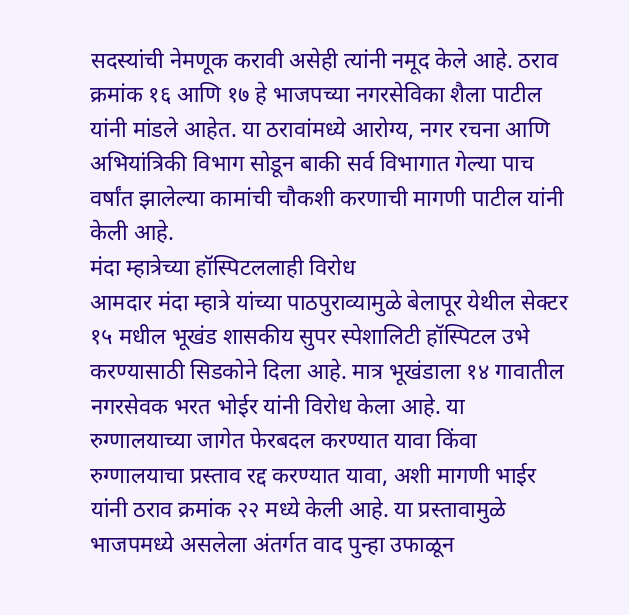सदस्यांची नेमणूक करावी असेही त्यांनी नमूद केले आहे. ठराव क्रमांक १६ आणि १७ हे भाजपच्या नगरसेविका शैला पाटील यांनी मांडले आहेत. या ठरावांमध्ये आरोग्य, नगर रचना आणि अभियांत्रिकी विभाग सोडून बाकी सर्व विभागात गेल्या पाच वर्षांत झालेल्या कामांची चौकशी करणाची मागणी पाटील यांनी केली आहे.
मंदा म्हात्रेच्या हॉस्पिटललाही विरोध
आमदार मंदा म्हात्रे यांच्या पाठपुराव्यामुळे बेलापूर येथील सेक्टर १५ मधील भूखंड शासकीय सुपर स्पेशालिटी हॉस्पिटल उभे करण्यासाठी सिडकोने दिला आहे. मात्र भूखंडाला १४ गावातील नगरसेवक भरत भोईर यांनी विरोध केला आहे. या रुग्णालयाच्या जागेत फेरबदल करण्यात यावा किंवा रुग्णालयाचा प्रस्ताव रद्द करण्यात यावा, अशी मागणी भाईर यांनी ठराव क्रमांक २२ मध्ये केली आहे. या प्रस्तावामुळे भाजपमध्ये असलेला अंतर्गत वाद पुन्हा उफाळून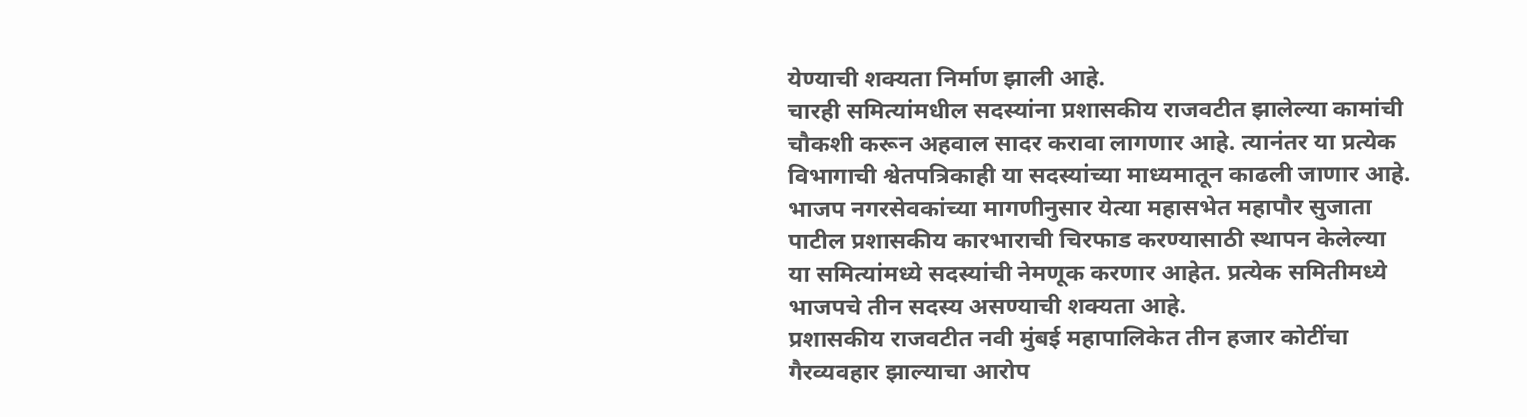येण्याची शक्यता निर्माण झाली आहे.
चारही समित्यांमधील सदस्यांना प्रशासकीय राजवटीत झालेल्या कामांची चौकशी करून अहवाल सादर करावा लागणार आहे. त्यानंतर या प्रत्येक विभागाची श्वेतपत्रिकाही या सदस्यांच्या माध्यमातून काढली जाणार आहे.
भाजप नगरसेवकांच्या मागणीनुसार येत्या महासभेत महापौर सुजाता पाटील प्रशासकीय कारभाराची चिरफाड करण्यासाठी स्थापन केलेल्या या समित्यांमध्ये सदस्यांची नेमणूक करणार आहेत. प्रत्येक समितीमध्ये भाजपचे तीन सदस्य असण्याची शक्यता आहे.
प्रशासकीय राजवटीत नवी मुंबई महापालिकेत तीन हजार कोटींचा गैरव्यवहार झाल्याचा आरोप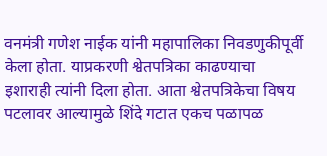वनमंत्री गणेश नाईक यांनी महापालिका निवडणुकीपूर्वी केला होता. याप्रकरणी श्वेतपत्रिका काढण्याचा इशाराही त्यांनी दिला होता. आता श्वेतपत्रिकेचा विषय पटलावर आल्यामुळे शिंदे गटात एकच पळापळ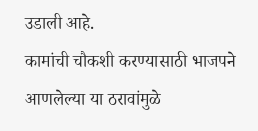उडाली आहे.
कामांची चौकशी करण्यासाठी भाजपने आणलेल्या या ठरावांमुळे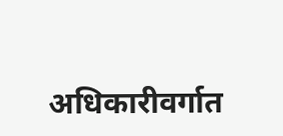अधिकारीवर्गात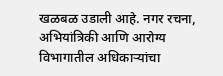खळबळ उडाली आहे. नगर रचना, अभियांत्रिकी आणि आरोग्य विभागातील अधिकाऱ्यांचा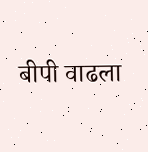बीपी वाढला